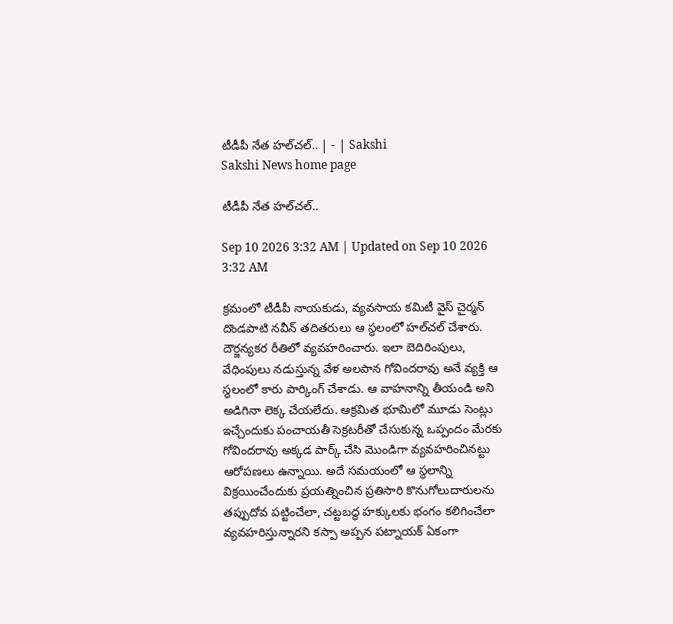టీడీపీ నేత హల్‌చల్‌.. | - | Sakshi
Sakshi News home page

టీడీపీ నేత హల్‌చల్‌..

Sep 10 2026 3:32 AM | Updated on Sep 10 2026 3:32 AM

క్రమంలో టీడీపీ నాయకుడు, వ్యవసాయ కమిటీ వైస్‌ చైర్మన్‌ దొండపాటి నవీన్‌ తదితరులు ఆ స్థలంలో హల్‌చల్‌ చేశారు. దౌర్జన్యకర రీతిలో వ్యవహరించారు. ఇలా బెదిరింపులు, వేధింపులు నడుస్తున్న వేళ అలపాన గోవిందరావు అనే వ్యక్తి ఆ స్థలంలో కారు పార్కింగ్‌ చేశాడు. ఆ వాహనాన్ని తీయండి అని అడిగినా లెక్క చేయలేదు. ఆక్రమిత భూమిలో మూడు సెంట్లు ఇచ్చేందుకు పంచాయతీ సెక్రటరీతో చేసుకున్న ఒప్పందం మేరకు గోవిందరావు అక్కడ పార్క్‌ చేసి మొండిగా వ్యవహరించినట్టు ఆరోపణలు ఉన్నాయి. అదే సమయంలో ఆ స్థలాన్ని విక్రయించేందుకు ప్రయత్నించిన ప్రతిసారి కొనుగోలుదారులను తప్పుదోవ పట్టించేలా, చట్టబద్ధ హక్కులకు భంగం కలిగించేలా వ్యవహరిస్తున్నారని కస్పా అప్పన పట్నాయక్‌ ఏకంగా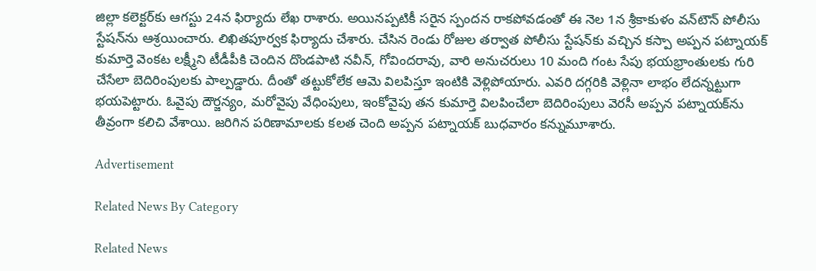జిల్లా కలెక్టర్‌కు ఆగస్టు 24న ఫిర్యాదు లేఖ రాశారు. అయినప్పటికీ సరైన స్పందన రాకపోవడంతో ఈ నెల 1న శ్రీకాకుళం వన్‌టౌన్‌ పోలీసు స్టేషన్‌ను ఆశ్రయించారు. లిఖితపూర్వక ఫిర్యాదు చేశారు. చేసిన రెండు రోజుల తర్వాత పోలీసు స్టేషన్‌కు వచ్చిన కస్పా అప్పన పట్నాయక్‌ కుమార్తె వెంకట లక్ష్మీని టీడీపీకి చెందిన దొండపాటి నవీన్‌, గోవిందరావు, వారి అనుచరులు 10 మంది గంట సేపు భయభ్రాంతులకు గురి చేసేలా బెదిరింపులకు పాల్పడ్డారు. దీంతో తట్టుకోలేక ఆమె విలపిస్తూ ఇంటికి వెళ్లిపోయారు. ఎవరి దగ్గరికి వెళ్లినా లాభం లేదన్నట్టుగా భయపెట్టారు. ఓవైపు దౌర్జన్యం, మరోవైపు వేధింపులు, ఇంకోవైపు తన కుమార్తె విలపించేలా బెదిరింపులు వెరసీ అప్పన పట్నాయక్‌ను తీవ్రంగా కలిచి వేశాయి. జరిగిన పరిణామాలకు కలత చెంది అప్పన పట్నాయక్‌ బుధవారం కన్నుమూశారు.

Advertisement

Related News By Category

Related News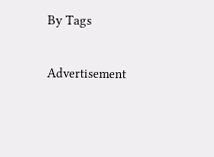By Tags

Advertisement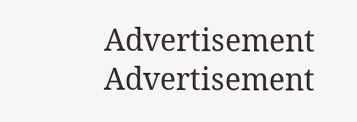Advertisement
Advertisement